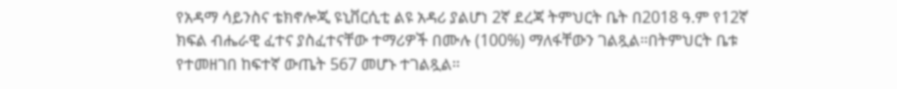የአዳማ ሳይንስና ቴክኖሎጂ ዩኒቨርሲቲ ልዩ አዳሪ ያልሆነ 2ኛ ደረጃ ትምህርት ቤት በ2018 ዓ.ም የ12ኛ ክፍል ብሔራዊ ፈተና ያስፈተናቸው ተማሪዎች በሙሉ (100%) ማለፋቸውን ገልጿል።በትምህርት ቤቱ የተመዘገበ ከፍተኛ ውጤት 567 መሆኑ ተገልጿል።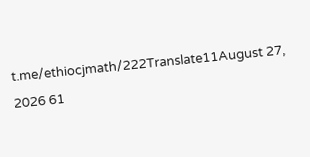t.me/ethiocjmath/222Translate11August 27, 2026 61